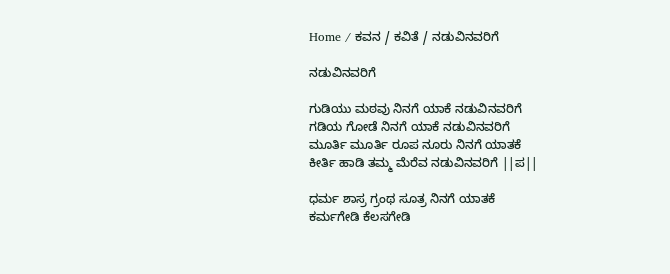Home / ಕವನ / ಕವಿತೆ / ನಡುವಿನವರಿಗೆ

ನಡುವಿನವರಿಗೆ

ಗುಡಿಯು ಮಠವು ನಿನಗೆ ಯಾಕೆ ನಡುವಿನವರಿಗೆ
ಗಡಿಯ ಗೋಡೆ ನಿನಗೆ ಯಾಕೆ ನಡುವಿನವರಿಗೆ
ಮೂರ್ತಿ ಮೂರ್ತಿ ರೂಪ ನೂರು ನಿನಗೆ ಯಾತಕೆ
ಕೀರ್ತಿ ಹಾಡಿ ತಮ್ಮ ಮೆರೆವ ನಡುವಿನವರಿಗೆ ||ಪ||

ಧರ್ಮ ಶಾಸ್ರ ಗ್ರಂಥ ಸೂತ್ರ ನಿನಗೆ ಯಾತಕೆ
ಕರ್ಮಗೇಡಿ ಕೆಲಸಗೇಡಿ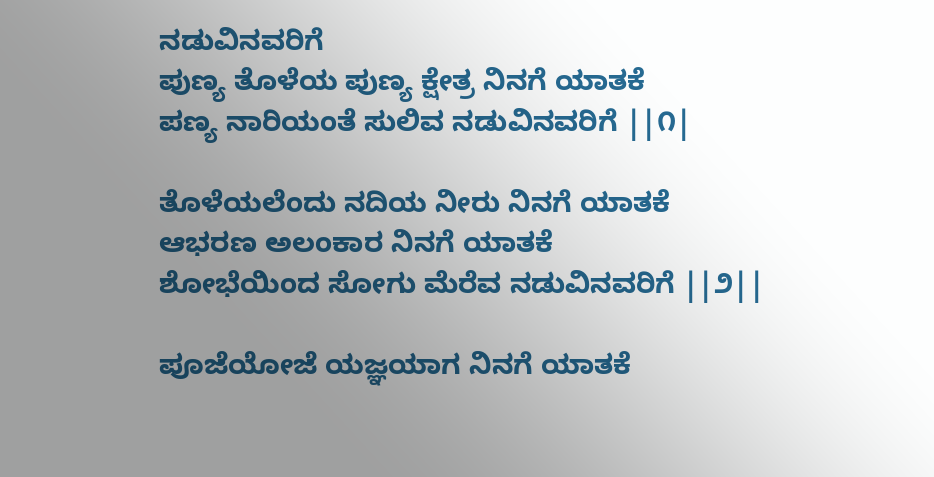ನಡುವಿನವರಿಗೆ
ಪುಣ್ಯ ತೊಳೆಯ ಪುಣ್ಯ ಕ್ಷೇತ್ರ ನಿನಗೆ ಯಾತಕೆ
ಪಣ್ಯ ನಾರಿಯಂತೆ ಸುಲಿವ ನಡುವಿನವರಿಗೆ ||೧|

ತೊಳೆಯಲೆಂದು ನದಿಯ ನೀರು ನಿನಗೆ ಯಾತಕೆ
ಆಭರಣ ಅಲಂಕಾರ ನಿನಗೆ ಯಾತಕೆ
ಶೋಭೆಯಿಂದ ಸೋಗು ಮೆರೆವ ನಡುವಿನವರಿಗೆ ||೨||

ಪೂಜೆಯೋಜೆ ಯಜ್ಞಯಾಗ ನಿನಗೆ ಯಾತಕೆ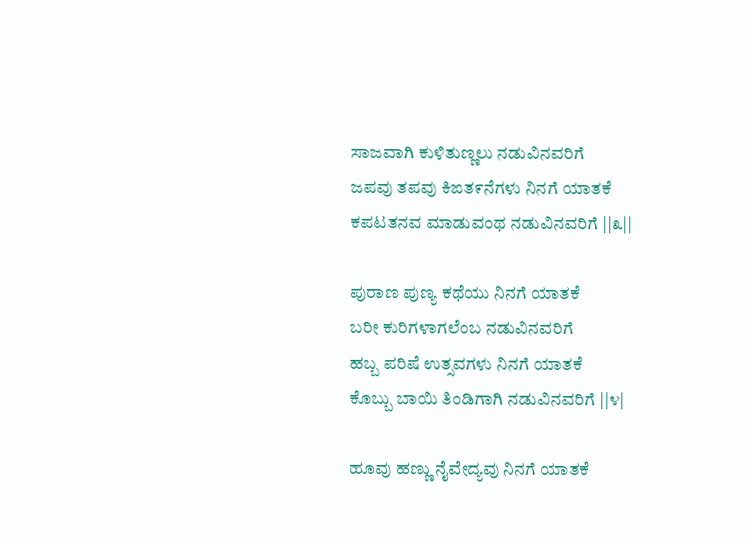ಸಾಜವಾಗಿ ಕುಳಿತುಣ್ಣಲು ನಡುವಿನವರಿಗೆ
ಜಪವು ತಪವು ಕಿಙತ೯ನೆಗಳು ನಿನಗೆ ಯಾತಕೆ
ಕಪಟತನವ ಮಾಡುವಂಥ ನಡುವಿನವರಿಗೆ ||೩||

ಪುರಾಣ ಪುಣ್ಯ ಕಥೆಯು ನಿನಗೆ ಯಾತಕೆ
ಬರೀ ಕುರಿಗಳಾಗಲೆಂಬ ನಡುವಿನವರಿಗೆ
ಹಬ್ಬ ಪರಿಷೆ ಉತ್ಸವಗಳು ನಿನಗೆ ಯಾತಕೆ
ಕೊಬ್ಬು ಬಾಯಿ ತಿಂಡಿಗಾಗಿ ನಡುವಿನವರಿಗೆ ||೪|

ಹೂವು ಹಣ್ಣು ನೈವೇದ್ಯವು ನಿನಗೆ ಯಾತಕೆ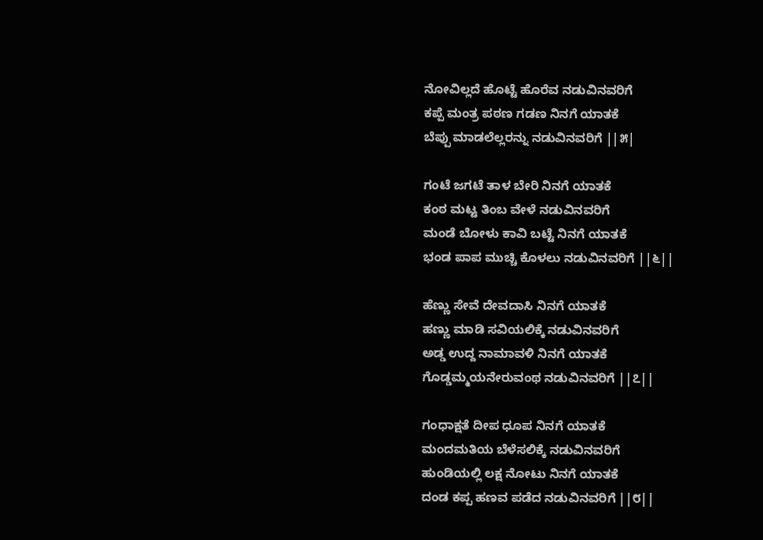ನೋವಿಲ್ಲದೆ ಹೊಟ್ಟೆ ಹೊರೆವ ನಡುವಿನವರಿಗೆ
ಕಪ್ಪೆ ಮಂತ್ರ ಪಠಣ ಗಡಣ ನಿನಗೆ ಯಾತಕೆ
ಬೆಪ್ಪು ಮಾಡಲೆಲ್ಲರನ್ನು ನಡುವಿನವರಿಗೆ ||೫|

ಗಂಟೆ ಜಗಟೆ ತಾಳ ಬೇರಿ ನಿನಗೆ ಯಾತಕೆ
ಕಂಠ ಮಟ್ಟ ತಿಂಬ ವೇಳೆ ನಡುವಿನವರಿಗೆ
ಮಂಡೆ ಬೋಳು ಕಾವಿ ಬಟ್ಟೆ ನಿನಗೆ ಯಾತಕೆ
ಭಂಡ ಪಾಪ ಮುಚ್ಚಿ ಕೊಳಲು ನಡುವಿನವರಿಗೆ ||೬||

ಹೆಣ್ಣು ಸೇವೆ ದೇವದಾಸಿ ನಿನಗೆ ಯಾತಕೆ
ಹಣ್ಣು ಮಾಡಿ ಸವಿಯಲಿಕ್ಕೆ ನಡುವಿನವರಿಗೆ
ಅಡ್ಡ ಉದ್ದ ನಾಮಾವಳಿ ನಿನಗೆ ಯಾತಕೆ
ಗೊಡ್ಡಮ್ಮಯನೇರುವಂಥ ನಡುವಿನವರಿಗೆ ||೭||

ಗಂಧಾಕ್ಷತೆ ದೀಪ ಧೂಪ ನಿನಗೆ ಯಾತಕೆ
ಮಂದಮತಿಯ ಬೆಳೆಸಲಿಕ್ಕೆ ನಡುವಿನವರಿಗೆ
ಹುಂಡಿಯಲ್ಲಿ ಲಕ್ಷ ನೋಟು ನಿನಗೆ ಯಾತಕೆ
ದಂಡ ಕಪ್ಪ ಹಣವ ಪಡೆದ ನಡುವಿನವರಿಗೆ ||೮||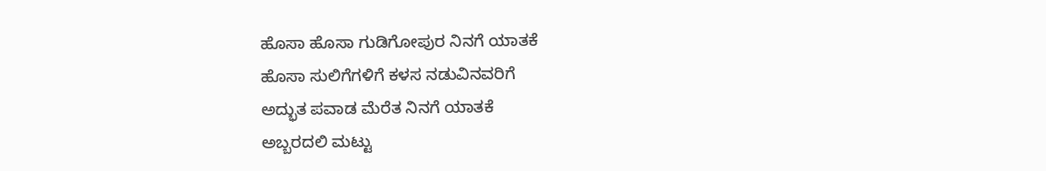ಹೊಸಾ ಹೊಸಾ ಗುಡಿಗೋಪುರ ನಿನಗೆ ಯಾತಕೆ
ಹೊಸಾ ಸುಲಿಗೆಗಳಿಗೆ ಕಳಸ ನಡುವಿನವರಿಗೆ
ಅದ್ಭುತ ಪವಾಡ ಮೆರೆತ ನಿನಗೆ ಯಾತಕೆ
ಅಬ್ಬರದಲಿ ಮಟ್ಟು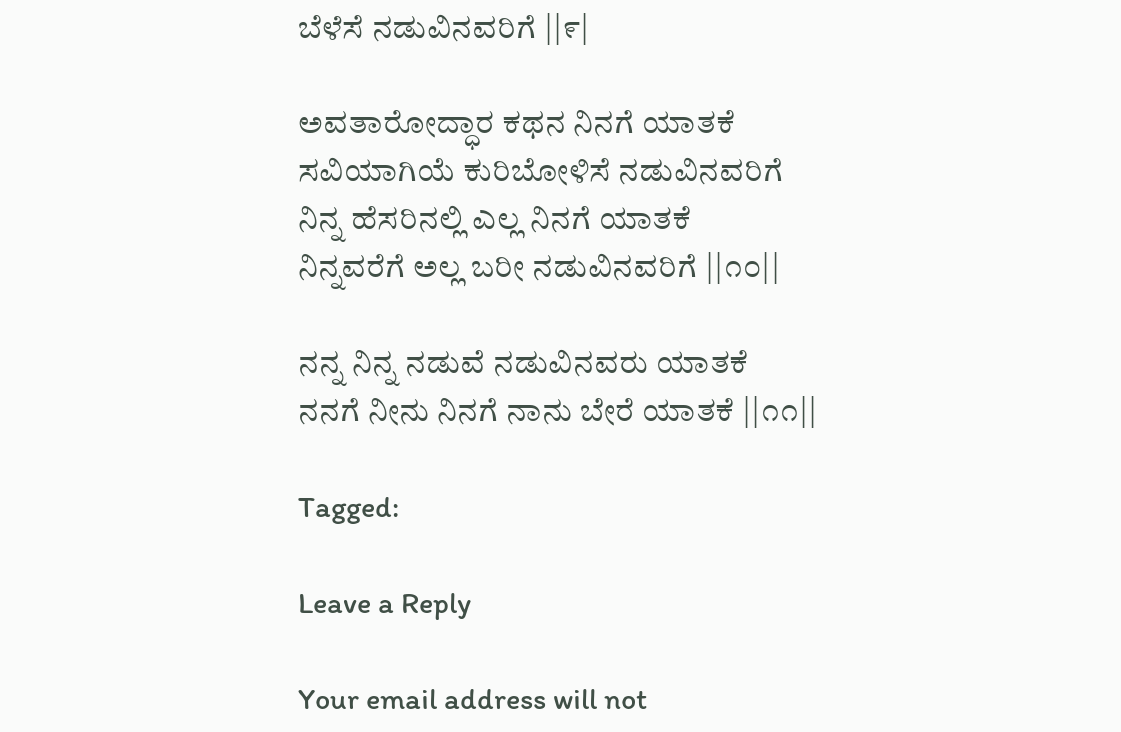ಬೆಳೆಸೆ ನಡುವಿನವರಿಗೆ ||೯|

ಅವತಾರೋದ್ಧಾರ ಕಥನ ನಿನಗೆ ಯಾತಕೆ
ಸವಿಯಾಗಿಯೆ ಕುರಿಬೋಳಿಸೆ ನಡುವಿನವರಿಗೆ
ನಿನ್ನ ಹೆಸರಿನಲ್ಲಿ ಎಲ್ಲ ನಿನಗೆ ಯಾತಕೆ
ನಿನ್ನವರೆಗೆ ಅಲ್ಲ ಬರೀ ನಡುವಿನವರಿಗೆ ||೧೦||

ನನ್ನ ನಿನ್ನ ನಡುವೆ ನಡುವಿನವರು ಯಾತಕೆ
ನನಗೆ ನೀನು ನಿನಗೆ ನಾನು ಬೇರೆ ಯಾತಕೆ ||೧೧||

Tagged:

Leave a Reply

Your email address will not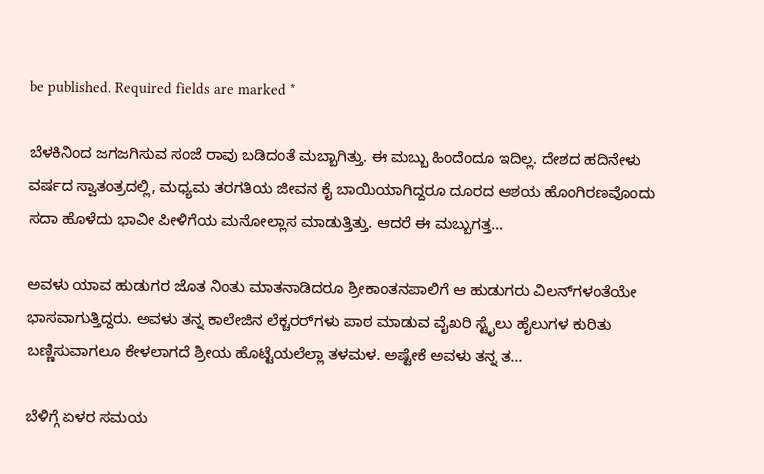be published. Required fields are marked *

ಬೆಳಕಿನಿಂದ ಜಗಜಗಿಸುವ ಸಂಜೆ ರಾವು ಬಡಿದಂತೆ ಮಬ್ಬಾಗಿತ್ತು. ಈ ಮಬ್ಬು ಹಿಂದೆಂದೂ ಇದಿಲ್ಲ. ದೇಶದ ಹದಿನೇಳು ವರ್ಷದ ಸ್ವಾತಂತ್ರದಲ್ಲಿ, ಮಧ್ಯಮ ತರಗತಿಯ ಜೀವನ ಕೈ ಬಾಯಿಯಾಗಿದ್ದರೂ ದೂರದ ಆಶಯ ಹೊಂಗಿರಣವೊಂದು ಸದಾ ಹೊಳೆದು ಭಾವೀ ಪೀಳಿಗೆಯ ಮನೋಲ್ಲಾಸ ಮಾಡುತ್ತಿತ್ತು. ಆದರೆ ಈ ಮಬ್ಬುಗತ್ತ...

ಅವಳು ಯಾವ ಹುಡುಗರ ಜೊತ ನಿಂತು ಮಾತನಾಡಿದರೂ ಶ್ರೀಕಾಂತನಪಾಲಿಗೆ ಆ ಹುಡುಗರು ವಿಲನ್‌ಗಳಂತೆಯೇ ಭಾಸವಾಗುತ್ತಿದ್ದರು. ಅವಳು ತನ್ನ ಕಾಲೇಜಿನ ಲೆಕ್ಚರರ್‌ಗಳು ಪಾಠ ಮಾಡುವ ವೈಖರಿ ಸ್ಟೈಲು ಹೈಲುಗಳ ಕುರಿತು ಬಣ್ಣಿಸುವಾಗಲೂ ಕೇಳಲಾಗದೆ ಶ್ರೀಯ ಹೊಟ್ಟೆಯಲೆಲ್ಲಾ ತಳಮಳ. ಅಷ್ಟೇಕೆ ಅವಳು ತನ್ನ ತ...

ಬೆಳಿಗ್ಗೆ ಏಳರ ಸಮಯ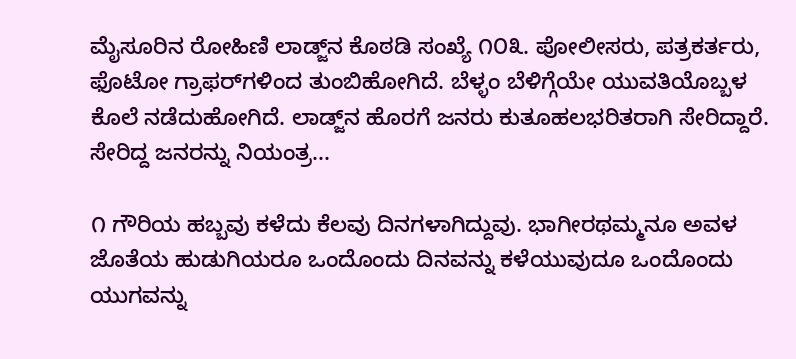ಮೈಸೂರಿನ ರೋಹಿಣಿ ಲಾಡ್ಜ್‌ನ ಕೊಠಡಿ ಸಂಖ್ಯೆ ೧೦೩. ಪೋಲೀಸರು, ಪತ್ರಕರ್ತರು, ಫೊಟೋ ಗ್ರಾಫರ್‌ಗಳಿಂದ ತುಂಬಿಹೋಗಿದೆ. ಬೆಳ್ಳಂ ಬೆಳಿಗ್ಗೆಯೇ ಯುವತಿಯೊಬ್ಬಳ ಕೊಲೆ ನಡೆದುಹೋಗಿದೆ. ಲಾಡ್ಜ್‌ನ ಹೊರಗೆ ಜನರು ಕುತೂಹಲಭರಿತರಾಗಿ ಸೇರಿದ್ದಾರೆ. ಸೇರಿದ್ದ ಜನರನ್ನು ನಿಯಂತ್ರ...

೧ ಗೌರಿಯ ಹಬ್ಬವು ಕಳೆದು ಕೆಲವು ದಿನಗಳಾಗಿದ್ದುವು. ಭಾಗೀರಥಮ್ಮನೂ ಅವಳ ಜೊತೆಯ ಹುಡುಗಿಯರೂ ಒಂದೊಂದು ದಿನವನ್ನು ಕಳೆಯುವುದೂ ಒಂದೊಂದು ಯುಗವನ್ನು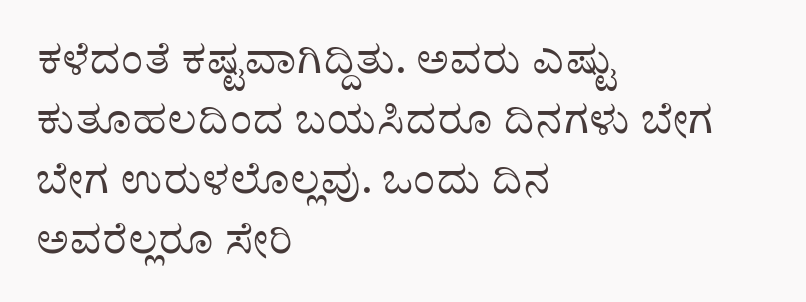ಕಳೆದಂತೆ ಕಷ್ಟವಾಗಿದ್ದಿತು. ಅವರು ಎಷ್ಟು ಕುತೂಹಲದಿಂದ ಬಯಸಿದರೂ ದಿನಗಳು ಬೇಗ ಬೇಗ ಉರುಳಲೊಲ್ಲವು. ಒಂದು ದಿನ ಅವರೆಲ್ಲರೂ ಸೇರಿ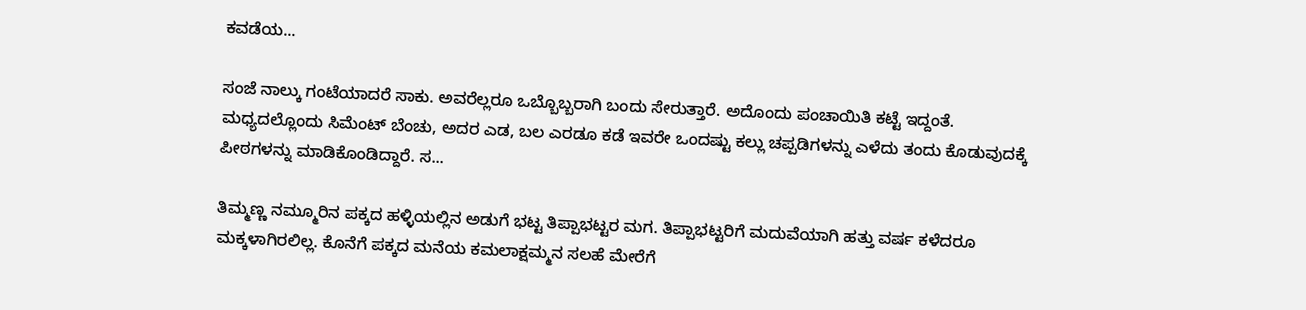ಕವಡೆಯ...

ಸಂಜೆ ನಾಲ್ಕು ಗಂಟೆಯಾದರೆ ಸಾಕು. ಅವರೆಲ್ಲರೂ ಒಬ್ಬೊಬ್ಬರಾಗಿ ಬಂದು ಸೇರುತ್ತಾರೆ. ಅದೊಂದು ಪಂಚಾಯಿತಿ ಕಟ್ಟೆ ಇದ್ದಂತೆ. ಮಧ್ಯದಲ್ಲೊಂದು ಸಿಮೆಂಟ್ ಬೆಂಚು, ಅದರ ಎಡ, ಬಲ ಎರಡೂ ಕಡೆ ಇವರೇ ಒಂದಷ್ಟು ಕಲ್ಲು ಚಪ್ಪಡಿಗಳನ್ನು ಎಳೆದು ತಂದು ಕೊಡುವುದಕ್ಕೆ ಪೀಠಗಳನ್ನು ಮಾಡಿಕೊಂಡಿದ್ದಾರೆ. ಸ...

ತಿಮ್ಮಣ್ಣ ನಮ್ಮೂರಿನ ಪಕ್ಕದ ಹಳ್ಳಿಯಲ್ಲಿನ ಅಡುಗೆ ಭಟ್ಟ ತಿಪ್ಪಾಭಟ್ಟರ ಮಗ. ತಿಪ್ಪಾಭಟ್ಟರಿಗೆ ಮದುವೆಯಾಗಿ ಹತ್ತು ವರ್ಷ ಕಳೆದರೂ ಮಕ್ಕಳಾಗಿರಲಿಲ್ಲ. ಕೊನೆಗೆ ಪಕ್ಕದ ಮನೆಯ ಕಮಲಾಕ್ಷಮ್ಮನ ಸಲಹೆ ಮೇರೆಗೆ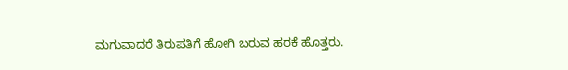ಮಗುವಾದರೆ ತಿರುಪತಿಗೆ ಹೋಗಿ ಬರುವ ಹರಕೆ ಹೊತ್ತರು.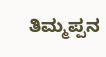ತಿಮ್ಮಪ್ಪನ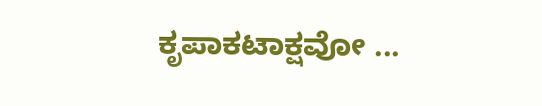ಕೃಪಾಕಟಾಕ್ಷವೋ ...